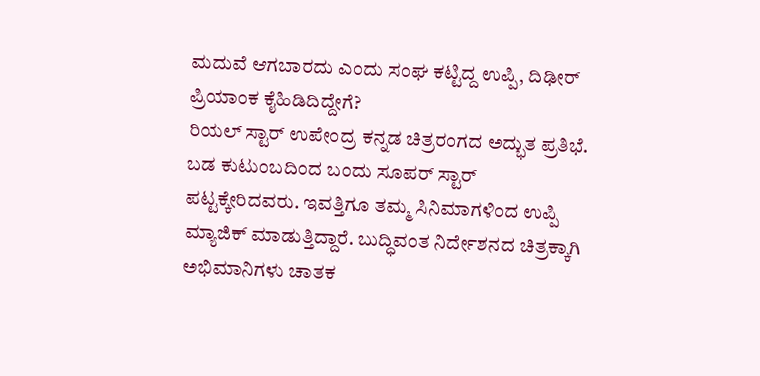ಮದುವೆ ಆಗಬಾರದು ಎಂದು ಸಂಘ ಕಟ್ಟಿದ್ದ ಉಪ್ಪಿ, ದಿಢೀರ್ ಪ್ರಿಯಾಂಕ ಕೈಹಿಡಿದಿದ್ದೇಗೆ?
ರಿಯಲ್ ಸ್ಟಾರ್ ಉಪೇಂದ್ರ ಕನ್ನಡ ಚಿತ್ರರಂಗದ ಅದ್ಭುತ ಪ್ರತಿಭೆ. ಬಡ ಕುಟುಂಬದಿಂದ ಬಂದು ಸೂಪರ್ ಸ್ಟಾರ್ ಪಟ್ಟಕ್ಕೇರಿದವರು. ಇವತ್ತಿಗೂ ತಮ್ಮ ಸಿನಿಮಾಗಳಿಂದ ಉಪ್ಪಿ ಮ್ಯಾಜಿಕ್ ಮಾಡುತ್ತಿದ್ದಾರೆ. ಬುದ್ಧಿವಂತ ನಿರ್ದೇಶನದ ಚಿತ್ರಕ್ಕಾಗಿ ಅಭಿಮಾನಿಗಳು ಚಾತಕ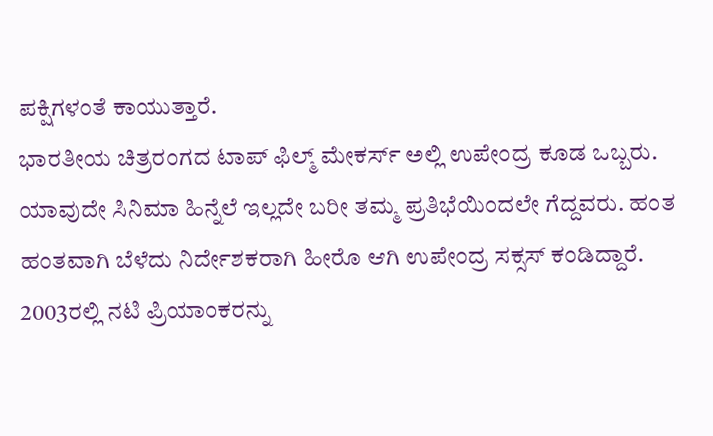ಪಕ್ಷಿಗಳಂತೆ ಕಾಯುತ್ತಾರೆ.
ಭಾರತೀಯ ಚಿತ್ರರಂಗದ ಟಾಪ್ ಫಿಲ್ಮ್ ಮೇಕರ್ಸ್ ಅಲ್ಲಿ ಉಪೇಂದ್ರ ಕೂಡ ಒಬ್ಬರು. ಯಾವುದೇ ಸಿನಿಮಾ ಹಿನ್ನೆಲೆ ಇಲ್ಲದೇ ಬರೀ ತಮ್ಮ ಪ್ರತಿಭೆಯಿಂದಲೇ ಗೆದ್ದವರು. ಹಂತ ಹಂತವಾಗಿ ಬೆಳೆದು ನಿರ್ದೇಶಕರಾಗಿ ಹೀರೊ ಆಗಿ ಉಪೇಂದ್ರ ಸಕ್ಸಸ್ ಕಂಡಿದ್ದಾರೆ. 2003ರಲ್ಲಿ ನಟಿ ಪ್ರಿಯಾಂಕರನ್ನು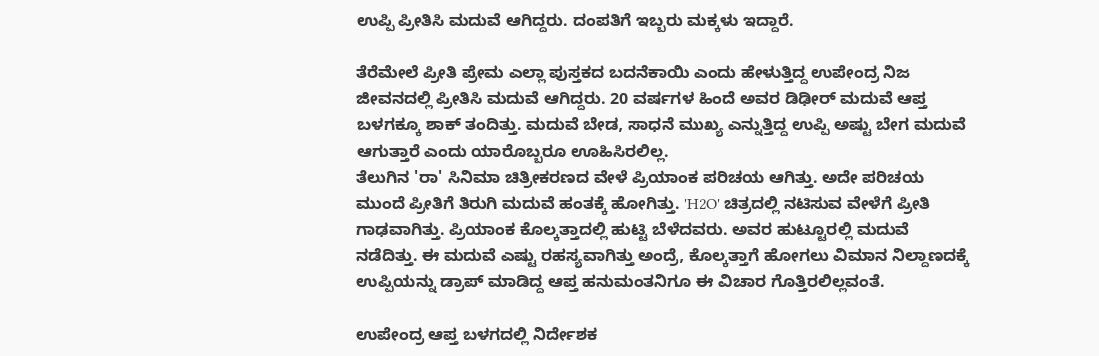ಉಪ್ಪಿ ಪ್ರೀತಿಸಿ ಮದುವೆ ಆಗಿದ್ದರು. ದಂಪತಿಗೆ ಇಬ್ಬರು ಮಕ್ಕಳು ಇದ್ದಾರೆ.

ತೆರೆಮೇಲೆ ಪ್ರೀತಿ ಪ್ರೇಮ ಎಲ್ಲಾ ಪುಸ್ತಕದ ಬದನೆಕಾಯಿ ಎಂದು ಹೇಳುತ್ತಿದ್ದ ಉಪೇಂದ್ರ ನಿಜ ಜೀವನದಲ್ಲಿ ಪ್ರೀತಿಸಿ ಮದುವೆ ಆಗಿದ್ದರು. 20 ವರ್ಷಗಳ ಹಿಂದೆ ಅವರ ಡಿಢೀರ್ ಮದುವೆ ಆಪ್ತ ಬಳಗಕ್ಕೂ ಶಾಕ್ ತಂದಿತ್ತು. ಮದುವೆ ಬೇಡ, ಸಾಧನೆ ಮುಖ್ಯ ಎನ್ನುತ್ತಿದ್ದ ಉಪ್ಪಿ ಅಷ್ಟು ಬೇಗ ಮದುವೆ ಆಗುತ್ತಾರೆ ಎಂದು ಯಾರೊಬ್ಬರೂ ಊಹಿಸಿರಲಿಲ್ಲ.
ತೆಲುಗಿನ 'ರಾ' ಸಿನಿಮಾ ಚಿತ್ರೀಕರಣದ ವೇಳೆ ಪ್ರಿಯಾಂಕ ಪರಿಚಯ ಆಗಿತ್ತು. ಅದೇ ಪರಿಚಯ ಮುಂದೆ ಪ್ರೀತಿಗೆ ತಿರುಗಿ ಮದುವೆ ಹಂತಕ್ಕೆ ಹೋಗಿತ್ತು. 'H2O' ಚಿತ್ರದಲ್ಲಿ ನಟಿಸುವ ವೇಳೆಗೆ ಪ್ರೀತಿ ಗಾಢವಾಗಿತ್ತು. ಪ್ರಿಯಾಂಕ ಕೊಲ್ಕತ್ತಾದಲ್ಲಿ ಹುಟ್ಟಿ ಬೆಳೆದವರು. ಅವರ ಹುಟ್ಟೂರಲ್ಲಿ ಮದುವೆ ನಡೆದಿತ್ತು. ಈ ಮದುವೆ ಎಷ್ಟು ರಹಸ್ಯವಾಗಿತ್ತು ಅಂದ್ರೆ, ಕೊಲ್ಕತ್ತಾಗೆ ಹೋಗಲು ವಿಮಾನ ನಿಲ್ದಾಣದಕ್ಕೆ ಉಪ್ಪಿಯನ್ನು ಡ್ರಾಪ್ ಮಾಡಿದ್ದ ಆಪ್ತ ಹನುಮಂತನಿಗೂ ಈ ವಿಚಾರ ಗೊತ್ತಿರಲಿಲ್ಲವಂತೆ.

ಉಪೇಂದ್ರ ಆಪ್ತ ಬಳಗದಲ್ಲಿ ನಿರ್ದೇಶಕ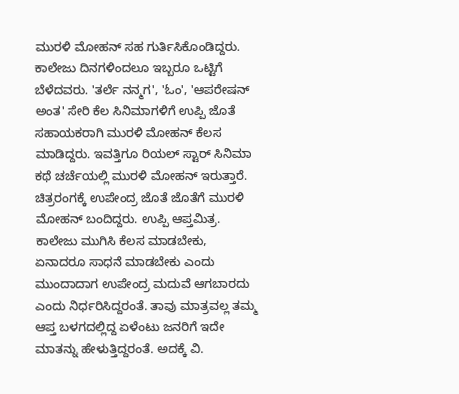ಮುರಳಿ ಮೋಹನ್ ಸಹ ಗುರ್ತಿಸಿಕೊಂಡಿದ್ದರು. ಕಾಲೇಜು ದಿನಗಳಿಂದಲೂ ಇಬ್ಬರೂ ಒಟ್ಟಿಗೆ ಬೆಳೆದವರು. 'ತರ್ಲೆ ನನ್ಮಗ', 'ಓಂ', 'ಆಪರೇಷನ್ ಅಂತ' ಸೇರಿ ಕೆಲ ಸಿನಿಮಾಗಳಿಗೆ ಉಪ್ಪಿ ಜೊತೆ ಸಹಾಯಕರಾಗಿ ಮುರಳಿ ಮೋಹನ್ ಕೆಲಸ ಮಾಡಿದ್ದರು. ಇವತ್ತಿಗೂ ರಿಯಲ್ ಸ್ಟಾರ್ ಸಿನಿಮಾ ಕಥೆ ಚರ್ಚೆಯಲ್ಲಿ ಮುರಳಿ ಮೋಹನ್ ಇರುತ್ತಾರೆ.
ಚಿತ್ರರಂಗಕ್ಕೆ ಉಪೇಂದ್ರ ಜೊತೆ ಜೊತೆಗೆ ಮುರಳಿ ಮೋಹನ್ ಬಂದಿದ್ದರು. ಉಪ್ಪಿ ಆಪ್ತಮಿತ್ರ. ಕಾಲೇಜು ಮುಗಿಸಿ ಕೆಲಸ ಮಾಡಬೇಕು, ಏನಾದರೂ ಸಾಧನೆ ಮಾಡಬೇಕು ಎಂದು ಮುಂದಾದಾಗ ಉಪೇಂದ್ರ ಮದುವೆ ಆಗಬಾರದು ಎಂದು ನಿರ್ಧರಿಸಿದ್ದರಂತೆ. ತಾವು ಮಾತ್ರವಲ್ಲ ತಮ್ಮ ಆಪ್ತ ಬಳಗದಲ್ಲಿದ್ದ ಏಳೆಂಟು ಜನರಿಗೆ ಇದೇ ಮಾತನ್ನು ಹೇಳುತ್ತಿದ್ದರಂತೆ. ಅದಕ್ಕೆ ವಿ.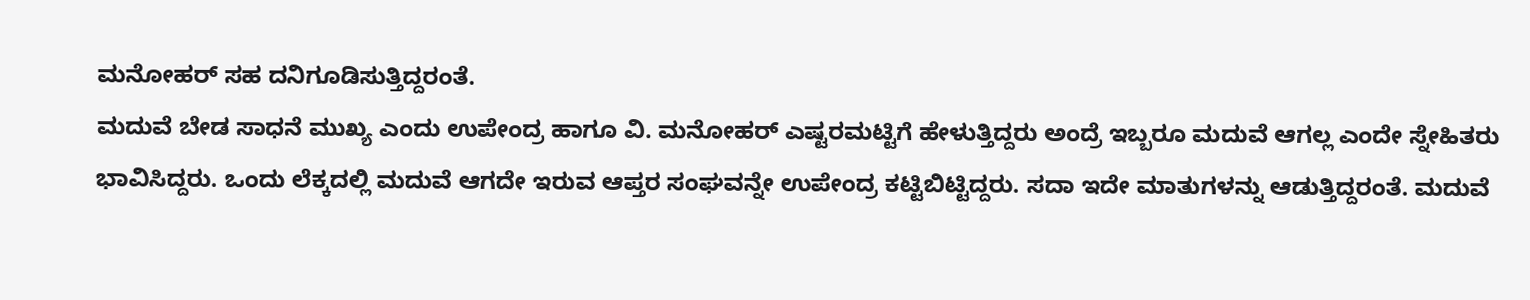ಮನೋಹರ್ ಸಹ ದನಿಗೂಡಿಸುತ್ತಿದ್ದರಂತೆ.
ಮದುವೆ ಬೇಡ ಸಾಧನೆ ಮುಖ್ಯ ಎಂದು ಉಪೇಂದ್ರ ಹಾಗೂ ವಿ. ಮನೋಹರ್ ಎಷ್ಟರಮಟ್ಟಿಗೆ ಹೇಳುತ್ತಿದ್ದರು ಅಂದ್ರೆ ಇಬ್ಬರೂ ಮದುವೆ ಆಗಲ್ಲ ಎಂದೇ ಸ್ನೇಹಿತರು ಭಾವಿಸಿದ್ದರು. ಒಂದು ಲೆಕ್ಕದಲ್ಲಿ ಮದುವೆ ಆಗದೇ ಇರುವ ಆಪ್ತರ ಸಂಘವನ್ನೇ ಉಪೇಂದ್ರ ಕಟ್ಟಿಬಿಟ್ಟಿದ್ದರು. ಸದಾ ಇದೇ ಮಾತುಗಳನ್ನು ಆಡುತ್ತಿದ್ದರಂತೆ. ಮದುವೆ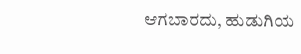ಆಗಬಾರದು, ಹುಡುಗಿಯ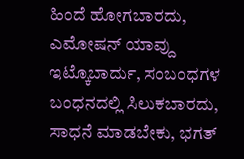ಹಿಂದೆ ಹೋಗಬಾರದು, ಎಮೋಷನ್ ಯಾವ್ದು ಇಟ್ಕೊಬಾರ್ದು, ಸಂಬಂಧಗಳ ಬಂಧನದಲ್ಲಿ ಸಿಲುಕಬಾರದು, ಸಾಧನೆ ಮಾಡಬೇಕು, ಭಗತ್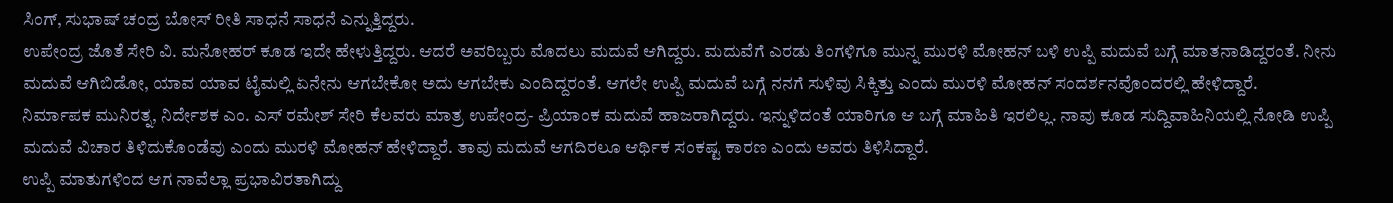ಸಿಂಗ್, ಸುಭಾಷ್ ಚಂದ್ರ ಬೋಸ್ ರೀತಿ ಸಾಧನೆ ಸಾಧನೆ ಎನ್ನುತ್ತಿದ್ದರು.
ಉಪೇಂದ್ರ ಜೊತೆ ಸೇರಿ ವಿ. ಮನೋಹರ್ ಕೂಡ ಇದೇ ಹೇಳುತ್ತಿದ್ದರು. ಆದರೆ ಅವರಿಬ್ಬರು ಮೊದಲು ಮದುವೆ ಆಗಿದ್ದರು. ಮದುವೆಗೆ ಎರಡು ತಿಂಗಳಿಗೂ ಮುನ್ನ ಮುರಳಿ ಮೋಹನ್ ಬಳಿ ಉಪ್ಪಿ ಮದುವೆ ಬಗ್ಗೆ ಮಾತನಾಡಿದ್ದರಂತೆ. ನೀನು ಮದುವೆ ಆಗಿಬಿಡೋ, ಯಾವ ಯಾವ ಟೈಮಲ್ಲಿ ಏನೇನು ಆಗಬೇಕೋ ಅದು ಆಗಬೇಕು ಎಂದಿದ್ದರಂತೆ. ಆಗಲೇ ಉಪ್ಪಿ ಮದುವೆ ಬಗ್ಗೆ ನನಗೆ ಸುಳಿವು ಸಿಕ್ಕಿತ್ತು ಎಂದು ಮುರಳಿ ಮೋಹನ್ ಸಂದರ್ಶನವೊಂದರಲ್ಲಿ ಹೇಳಿದ್ದಾರೆ.
ನಿರ್ಮಾಪಕ ಮುನಿರತ್ನ, ನಿರ್ದೇಶಕ ಎಂ. ಎಸ್ ರಮೇಶ್ ಸೇರಿ ಕೆಲವರು ಮಾತ್ರ ಉಪೇಂದ್ರ- ಪ್ರಿಯಾಂಕ ಮದುವೆ ಹಾಜರಾಗಿದ್ದರು. ಇನ್ನುಳಿದಂತೆ ಯಾರಿಗೂ ಆ ಬಗ್ಗೆ ಮಾಹಿತಿ ಇರಲಿಲ್ಲ. ನಾವು ಕೂಡ ಸುದ್ದಿವಾಹಿನಿಯಲ್ಲಿ ನೋಡಿ ಉಪ್ಪಿ ಮದುವೆ ವಿಚಾರ ತಿಳಿದುಕೊಂಡೆವು ಎಂದು ಮುರಳಿ ಮೋಹನ್ ಹೇಳಿದ್ದಾರೆ. ತಾವು ಮದುವೆ ಆಗದಿರಲೂ ಆರ್ಥಿಕ ಸಂಕಷ್ಟ ಕಾರಣ ಎಂದು ಅವರು ತಿಳಿಸಿದ್ದಾರೆ.
ಉಪ್ಪಿ ಮಾತುಗಳಿಂದ ಆಗ ನಾವೆಲ್ಲಾ ಪ್ರಭಾವಿರತಾಗಿದ್ದು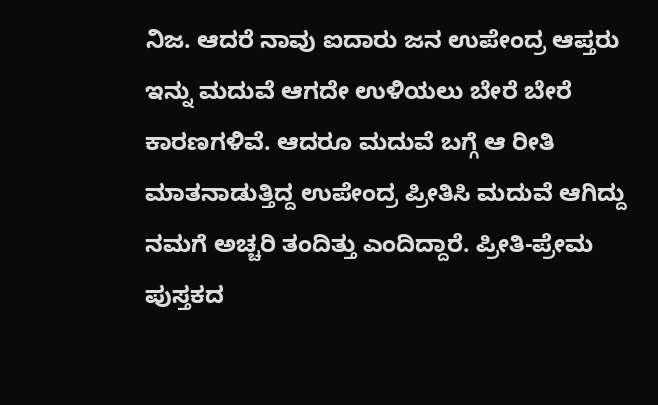ನಿಜ. ಆದರೆ ನಾವು ಐದಾರು ಜನ ಉಪೇಂದ್ರ ಆಪ್ತರು ಇನ್ನು ಮದುವೆ ಆಗದೇ ಉಳಿಯಲು ಬೇರೆ ಬೇರೆ ಕಾರಣಗಳಿವೆ. ಆದರೂ ಮದುವೆ ಬಗ್ಗೆ ಆ ರೀತಿ ಮಾತನಾಡುತ್ತಿದ್ದ ಉಪೇಂದ್ರ ಪ್ರೀತಿಸಿ ಮದುವೆ ಆಗಿದ್ದು ನಮಗೆ ಅಚ್ಚರಿ ತಂದಿತ್ತು ಎಂದಿದ್ದಾರೆ. ಪ್ರೀತಿ-ಪ್ರೇಮ ಪುಸ್ತಕದ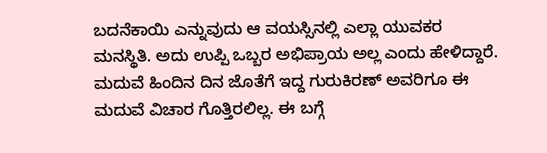ಬದನೆಕಾಯಿ ಎನ್ನುವುದು ಆ ವಯಸ್ಸಿನಲ್ಲಿ ಎಲ್ಲಾ ಯುವಕರ ಮನಸ್ಥಿತಿ. ಅದು ಉಪ್ಪಿ ಒಬ್ಬರ ಅಭಿಪ್ರಾಯ ಅಲ್ಲ ಎಂದು ಹೇಳಿದ್ದಾರೆ.
ಮದುವೆ ಹಿಂದಿನ ದಿನ ಜೊತೆಗೆ ಇದ್ದ ಗುರುಕಿರಣ್ ಅವರಿಗೂ ಈ ಮದುವೆ ವಿಚಾರ ಗೊತ್ತಿರಲಿಲ್ಲ. ಈ ಬಗ್ಗೆ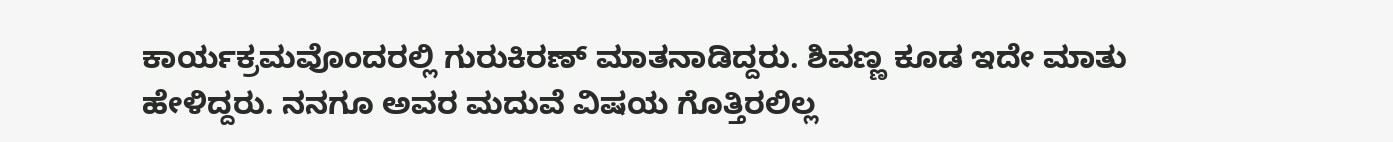ಕಾರ್ಯಕ್ರಮವೊಂದರಲ್ಲಿ ಗುರುಕಿರಣ್ ಮಾತನಾಡಿದ್ದರು. ಶಿವಣ್ಣ ಕೂಡ ಇದೇ ಮಾತು ಹೇಳಿದ್ದರು. ನನಗೂ ಅವರ ಮದುವೆ ವಿಷಯ ಗೊತ್ತಿರಲಿಲ್ಲ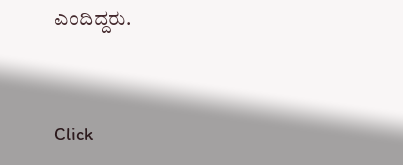ಎಂದಿದ್ದರು.


Click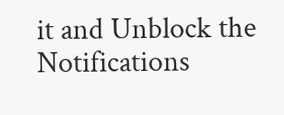it and Unblock the Notifications